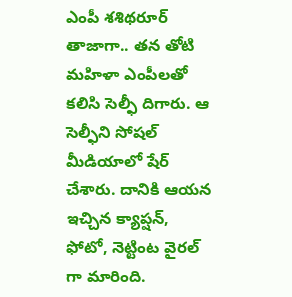ఎంపీ శశిథరూర్ తాజాగా.. తన తోటి మహిళా ఎంపీలతో కలిసి సెల్ఫీ దిగారు. ఆ సెల్ఫీని సోషల్ మీడియాలో షేర్ చేశారు. దానికి ఆయన ఇచ్చిన క్యాప్షన్, ఫోటో, నెట్టింట వైరల్ గా మారింది.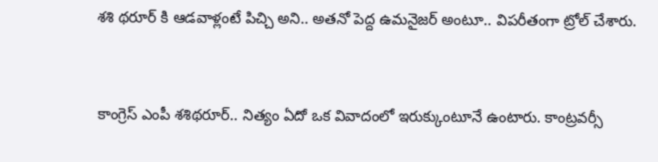శశి థరూర్ కి ఆడవాళ్లంటే పిచ్చి అని.. అతనో పెద్ద ఉమనైజర్ అంటూ.. విపరీతంగా ట్రోల్ చేశారు.


కాంగ్రెస్ ఎంపీ శశిథరూర్.. నిత్యం ఏదో ఒక వివాదంలో ఇరుక్కుంటూనే ఉంటారు. కాంట్రవర్సీ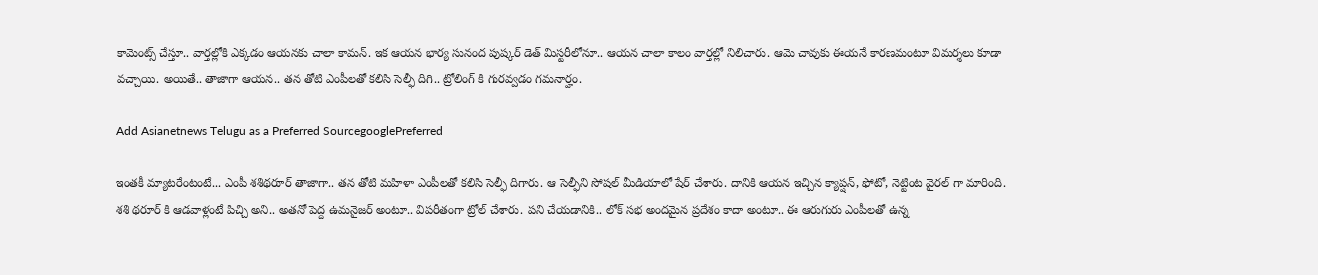కామెంట్స్ చేస్తూ.. వార్తల్లోకి ఎక్కడం ఆయనకు చాలా కామన్. ఇక ఆయన భార్య సునంద పుష్కర్ డెత్ మిస్టరీలోనూ.. ఆయన చాలా కాలం వార్తల్లో నిలిచారు. ఆమె చావుకు ఈయనే కారణమంటూ విమర్శలు కూడా వచ్చాయి. అయితే.. తాజాగా ఆయన.. తన తోటి ఎంపీలతో కలిసి సెల్ఫీ దిగి.. ట్రోలింగ్ కి గురవ్వడం గమనార్హం.

Add Asianetnews Telugu as a Preferred SourcegooglePreferred

ఇంతకీ మ్యాటరేంటంటే... ఎంపీ శశిథరూర్ తాజాగా.. తన తోటి మహిళా ఎంపీలతో కలిసి సెల్ఫీ దిగారు. ఆ సెల్ఫీని సోషల్ మీడియాలో షేర్ చేశారు. దానికి ఆయన ఇచ్చిన క్యాప్షన్, ఫోటో, నెట్టింట వైరల్ గా మారింది. శశి థరూర్ కి ఆడవాళ్లంటే పిచ్చి అని.. అతనో పెద్ద ఉమనైజర్ అంటూ.. విపరీతంగా ట్రోల్ చేశారు. పని చేయడానికి.. లోక్ సభ అందమైన ప్రదేశం కాదా అంటూ.. ఈ ఆరుగురు ఎంపీలతో ఉన్న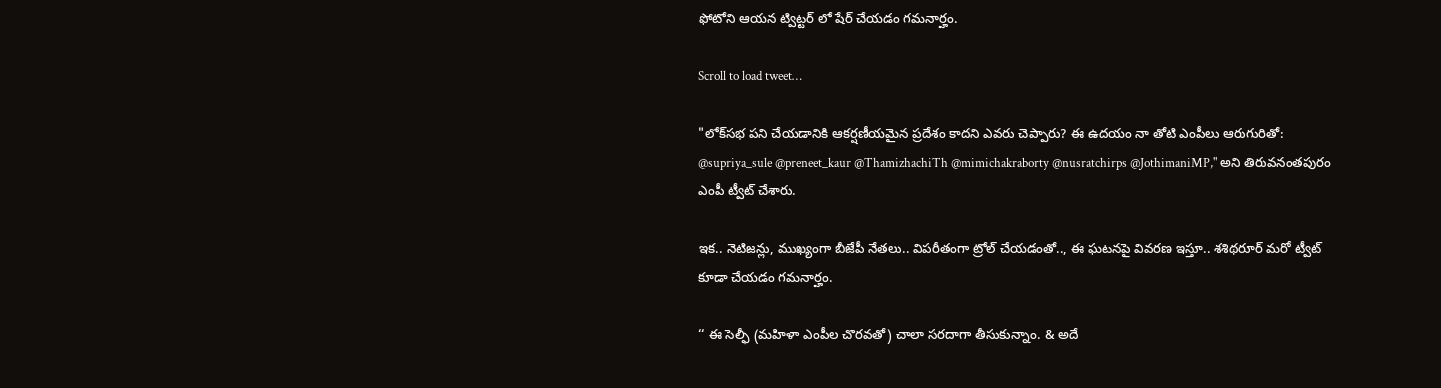ఫోటోని ఆయన ట్విట్టర్ లో షేర్ చేయడం గమనార్హం.

Scroll to load tweet…

"లోక్‌సభ పని చేయడానికి ఆకర్షణీయమైన ప్రదేశం కాదని ఎవరు చెప్పారు? ఈ ఉదయం నా తోటి ఎంపీలు ఆరుగురితో: @supriya_sule @preneet_kaur @ThamizhachiTh @mimichakraborty @nusratchirps @JothimaniMP," అని తిరువనంతపురం ఎంపీ ట్వీట్ చేశారు.

ఇక.. నెటిజన్లు, ముఖ్యంగా బీజేపీ నేతలు.. విపరీతంగా ట్రోల్ చేయడంతో.., ఈ ఘటనపై వివరణ ఇస్తూ.. శశిథరూర్ మరో ట్వీట్ కూడా చేయడం గమనార్హం.

‘‘ ఈ సెల్ఫీ (మహిళా ఎంపీల చొరవతో) చాలా సరదాగా తీసుకున్నాం. & అదే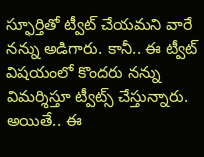స్ఫూర్తితో ట్వీట్ చేయమని వారే నన్ను అడిగారు. కానీ.. ఈ ట్వీట్ విషయంలో కొందరు నన్ను విమర్శిస్తూ ట్వీట్స్ చేస్తున్నారు. అయితే.. ఈ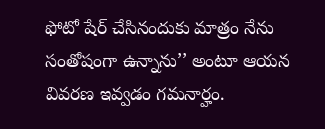ఫోటో షేర్ చేసినందుకు మాత్రం నేను సంతోషంగా ఉన్నాను’’ అంటూ ఆయన వివరణ ఇవ్వడం గమనార్హం.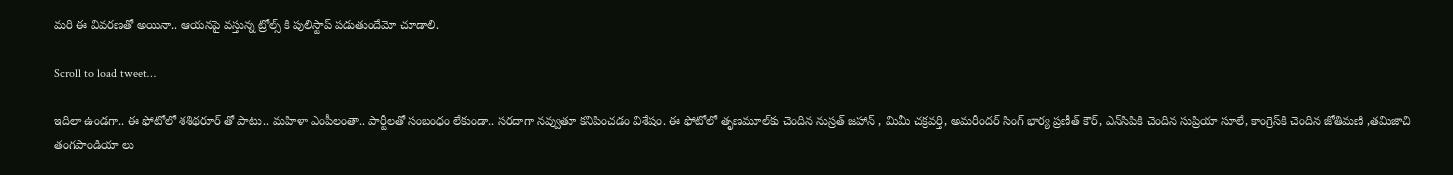మరి ఈ వివరణతో అయినా.. ఆయనపై వస్తున్న ట్రోల్స్ కి పులిస్టాప్ పడుతుందేమో చూడాలి.

Scroll to load tweet…

ఇదిలా ఉండగా.. ఈ ఫోటోలో శశిథరూర్ తో పాటు.. మహిళా ఎంపీలంతా.. పార్టీలతో సంబంధం లేకుండా.. సరదాగా నవ్వుతూ కనిపించడం విశేషం. ఈ ఫోటోలో తృణమూల్‌కు చెందిన నుస్రత్ జహాన్ , మిమీ చక్రవర్తి, అమరీందర్ సింగ్ భార్య ప్రణీత్ కౌర్, ఎన్‌సిపికి చెందిన సుప్రియా సూలే, కాంగ్రెస్‌కి చెందిన జోతిమణి ,తమిజాచి తంగపాండియా లు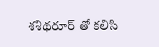శశిథరూర్ తో కలిసి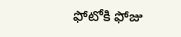ఫోటోకి ఫోజు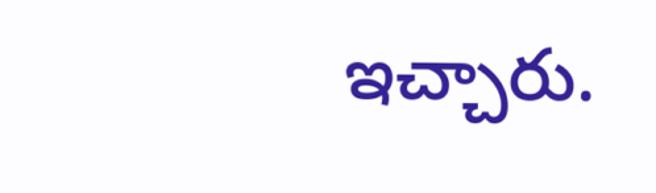ఇచ్చారు.